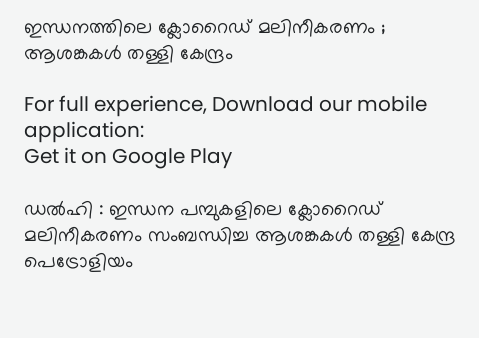ഇന്ധനത്തിലെ ക്ലോറൈഡ് മലിനീകരണം ; ആശങ്കകൾ തള്ളി കേന്ദ്രം

For full experience, Download our mobile application:
Get it on Google Play

ഡൽഹി : ഇന്ധന പമ്പുകളിലെ ക്ലോറൈഡ് മലിനീകരണം സംബന്ധിച്ച ആശങ്കകൾ തള്ളി കേന്ദ്ര പെട്രോളിയം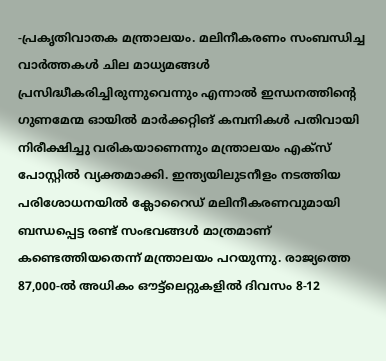-പ്രകൃതിവാതക മന്ത്രാലയം. മലിനീകരണം സംബന്ധിച്ച വാർത്തകൾ ചില മാധ്യമങ്ങൾ പ്രസിദ്ധീകരിച്ചിരുന്നുവെന്നും എന്നാൽ ഇന്ധനത്തിന്റെ ഗുണമേന്മ ഓയിൽ മാർക്കറ്റിങ് കമ്പനികൾ പതിവായി നിരീക്ഷിച്ചു വരികയാണെന്നും മന്ത്രാലയം എക്സ് പോസ്റ്റിൽ വ്യക്തമാക്കി. ഇന്ത്യയിലുടനീളം നടത്തിയ പരിശോധനയിൽ ക്ലോറൈഡ് മലിനീകരണവുമായി ബന്ധപ്പെട്ട രണ്ട് സംഭവങ്ങൾ മാത്രമാണ് കണ്ടെത്തിയതെന്ന് മന്ത്രാലയം പറയുന്നു. രാജ്യത്തെ 87,000-ൽ അധികം ഔട്ട്‌ലെറ്റുകളിൽ ദിവസം 8-12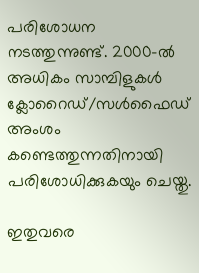പരിശോധന നടത്തുന്നുണ്ട്. 2000-ൽ അധികം സാമ്പിളുകൾ ക്ലോറൈഡ്/സൾഫൈഡ് അംശം കണ്ടെത്തുന്നതിനായി പരിശോധിക്കുകയും ചെയ്തു.

ഇതുവരെ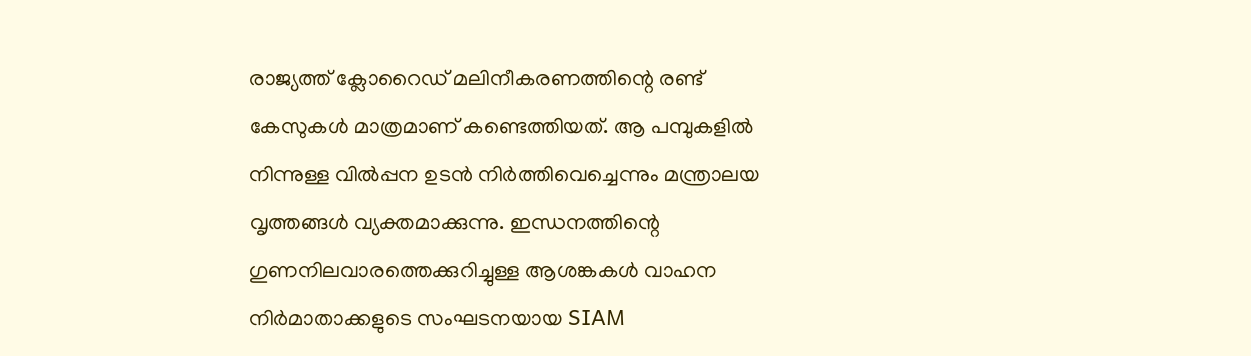രാജ്യത്ത് ക്ലോറൈഡ് മലിനീകരണത്തിന്റെ രണ്ട് കേസുകൾ മാത്രമാണ് കണ്ടെത്തിയത്. ആ പമ്പുകളിൽ നിന്നുള്ള വിൽപ്പന ഉടൻ നിർത്തിവെച്ചെന്നും മന്ത്രാലയ വൃത്തങ്ങൾ വ്യക്തമാക്കുന്നു. ഇന്ധനത്തിന്റെ ഗുണനിലവാരത്തെക്കുറിച്ചുള്ള ആശങ്കകൾ വാഹന നിർമാതാക്കളുടെ സംഘടനയായ SIAM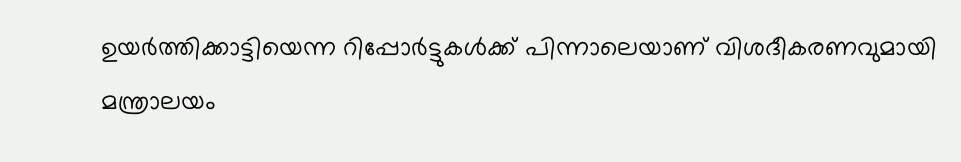ഉയർത്തിക്കാട്ടിയെന്ന റിപ്പോർട്ടുകൾക്ക് പിന്നാലെയാണ് വിശദീകരണവുമായി മന്ത്രാലയം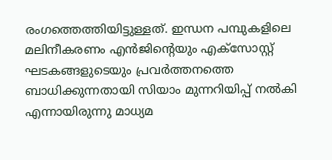രംഗത്തെത്തിയിട്ടുള്ളത്. ഇന്ധന പമ്പുകളിലെ മലിനീകരണം എൻജിന്റെയും എക്സോസ്റ്റ് ഘടകങ്ങളുടെയും പ്രവർത്തനത്തെ ബാധിക്കുന്നതായി സിയാം മുന്നറിയിപ്പ് നൽകി എന്നായിരുന്നു മാധ്യമ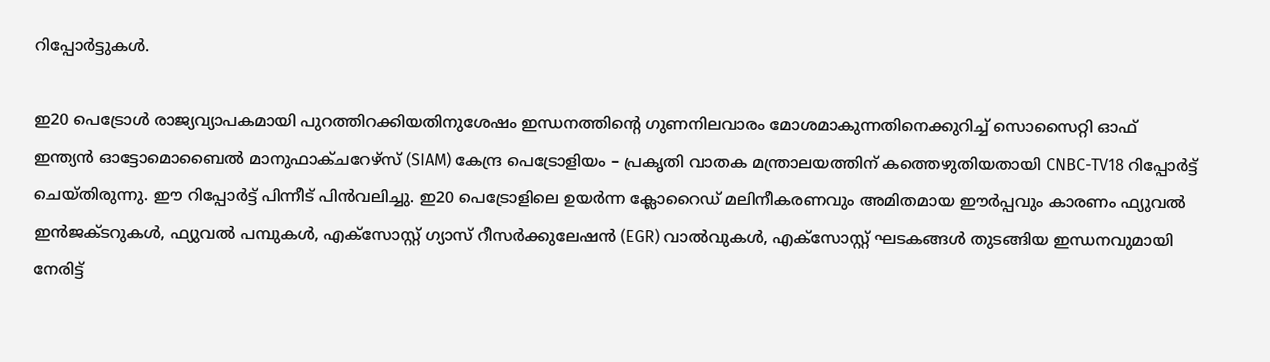റിപ്പോർട്ടുകൾ.

ഇ20 പെട്രോൾ രാജ്യവ്യാപകമായി പുറത്തിറക്കിയതിനുശേഷം ഇന്ധനത്തിന്റെ ഗുണനിലവാരം മോശമാകുന്നതിനെക്കുറിച്ച് സൊസൈറ്റി ഓഫ് ഇന്ത്യൻ ഓട്ടോമൊബൈൽ മാനുഫാക്ചറേഴ്‌സ് (SIAM) കേന്ദ്ര പെട്രോളിയം – പ്രകൃതി വാതക മന്ത്രാലയത്തിന് കത്തെഴുതിയതായി CNBC-TV18 റിപ്പോർട്ട് ചെയ്തിരുന്നു. ഈ റിപ്പോർട്ട് പിന്നീട് പിൻവലിച്ചു. ഇ20 പെട്രോളിലെ ഉയർന്ന ക്ലോറൈഡ് മലിനീകരണവും അമിതമായ ഈർപ്പവും കാരണം ഫ്യുവൽ ഇൻജക്ടറുകൾ, ഫ്യുവൽ പമ്പുകൾ, എക്സോസ്റ്റ് ഗ്യാസ് റീസർക്കുലേഷൻ (EGR) വാൽവുകൾ, എക്സോസ്റ്റ് ഘടകങ്ങൾ തുടങ്ങിയ ഇന്ധനവുമായി നേരിട്ട്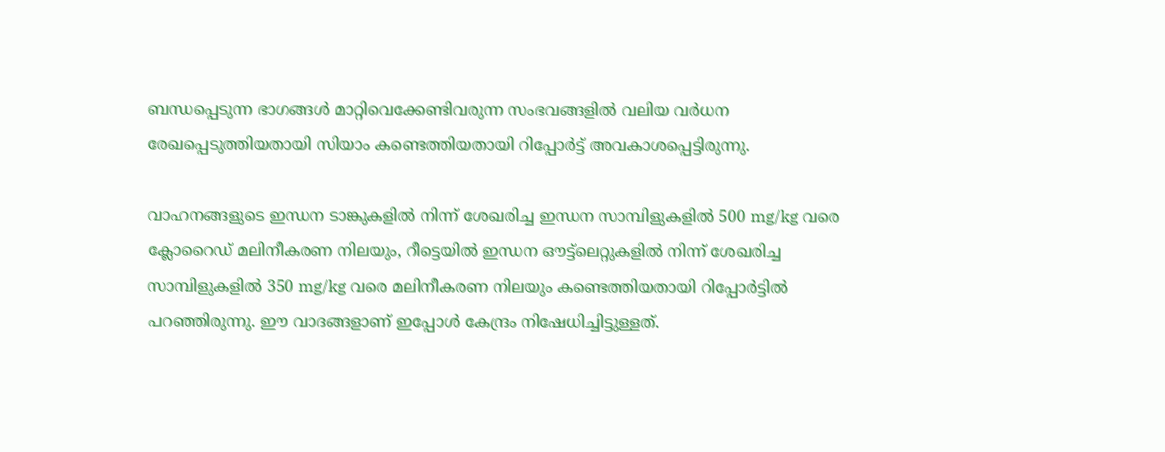ബന്ധപ്പെടുന്ന ഭാഗങ്ങൾ മാറ്റിവെക്കേണ്ടിവരുന്ന സംഭവങ്ങളിൽ വലിയ വർധന രേഖപ്പെടുത്തിയതായി സിയാം കണ്ടെത്തിയതായി റിപ്പോർട്ട് അവകാശപ്പെട്ടിരുന്നു.

വാഹനങ്ങളുടെ ഇന്ധന ടാങ്കുകളിൽ നിന്ന് ശേഖരിച്ച ഇന്ധന സാമ്പിളുകളിൽ 500 mg/kg വരെ ക്ലോറൈഡ് മലിനീകരണ നിലയും, റീട്ടെയിൽ ഇന്ധന ഔട്ട്‌ലെറ്റുകളിൽ നിന്ന് ശേഖരിച്ച സാമ്പിളുകളിൽ 350 mg/kg വരെ മലിനീകരണ നിലയും കണ്ടെത്തിയതായി റിപ്പോർട്ടിൽ പറഞ്ഞിരുന്നു. ഈ വാദങ്ങളാണ് ഇപ്പോൾ കേന്ദ്രം നിഷേധിച്ചിട്ടുള്ളത്.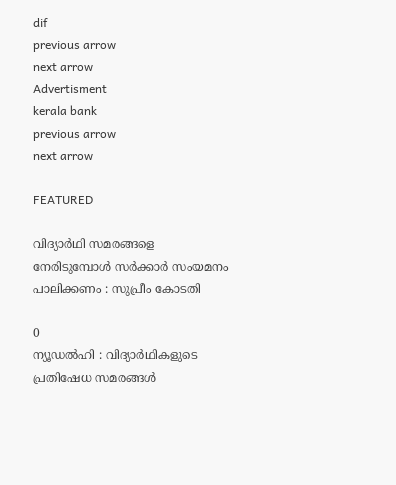dif
previous arrow
next arrow
Advertisment
kerala bank
previous arrow
next arrow

FEATURED

വിദ്യാർഥി സമരങ്ങളെ നേരിടുമ്പോൾ സർക്കാർ സംയമനം പാലിക്കണം : സുപ്രീം കോടതി

0
ന്യൂഡൽഹി : വിദ്യാർഥികളുടെ പ്രതിഷേധ സമരങ്ങൾ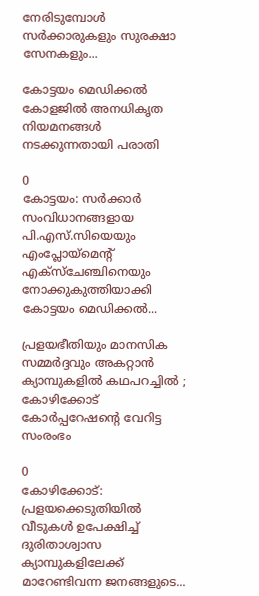നേരിടുമ്പോൾ സർക്കാരുകളും സുരക്ഷാ സേനകളും...

കോട്ടയം മെഡിക്കൽ കോളജിൽ അനധികൃത നിയമനങ്ങൾ നടക്കുന്നതായി പരാതി

0
കോട്ടയം: സർക്കാർ സംവിധാനങ്ങളായ പി.എസ്.സിയെയും എംപ്ലോയ്മെന്‍റ് എക്സ്ചേഞ്ചിനെയും നോക്കുകുത്തിയാക്കി കോട്ടയം മെഡിക്കൽ...

പ്രളയഭീതിയും മാനസിക സമ്മർദ്ദവും അകറ്റാൻ ക്യാമ്പുകളിൽ കഥപറച്ചിൽ ; കോഴിക്കോട് കോർപ്പറേഷന്റെ വേറിട്ട സംരംഭം

0
കോഴിക്കോട്: പ്രളയക്കെടുതിയിൽ വീടുകൾ ഉപേക്ഷിച്ച് ദുരിതാശ്വാസ ക്യാമ്പുകളിലേക്ക് മാറേണ്ടിവന്ന ജനങ്ങളുടെ...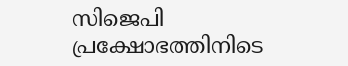സിജെപി പ്രക്ഷോഭത്തിനിടെ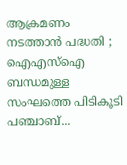ആക്രമണം നടത്താൻ പദ്ധതി ; ഐഎസ്ഐ ബന്ധമുള്ള സംഘത്തെ പിടികൂടി പഞ്ചാബ്...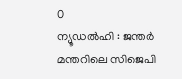0
ന്യൂഡൽഹി : ജന്തർ മന്തറിലെ സിജെപി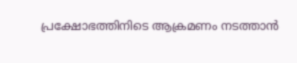പ്രക്ഷോഭത്തിനിടെ ആക്രമണം നടത്താൻ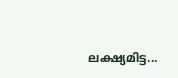ലക്ഷ്യമിട്ട...